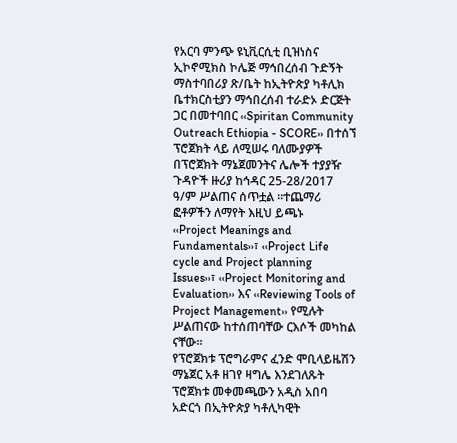የአርባ ምንጭ ዩኒቪርሲቲ ቢዝነስና ኢኮኖሚክስ ኮሌጅ ማኅበረሰብ ጉድኝት ማስተባበሪያ ጽ/ቤት ከኢትዮጵያ ካቶሊክ ቤተክርስቲያን ማኅበረሰብ ተራድኦ ድርጅት ጋር በመተባበር ‹‹Spiritan Community Outreach Ethiopia - SCORE›› በተሰኘ ፕሮጀክት ላይ ለሚሠሩ ባለሙያዎች በፕሮጀክት ማኔጀመንትና ሌሎች ተያያዥ ጉዳዮች ዙሪያ ከኅዳር 25-28/2017 ዓ/ም ሥልጠና ሰጥቷል ፡፡ተጨማሪ ፎቶዎችን ለማየት እዚህ ይጫኑ
‹‹Project Meanings and Fundamentals››፣ ‹‹Project Life cycle and Project planning Issues››፣ ‹‹Project Monitoring and Evaluation›› እና ‹‹Reviewing Tools of Project Management›› የሚሉት ሥልጠናው ከተሰጠባቸው ርእሶች መካከል ናቸው፡፡
የፕሮጀክቱ ፕሮግራምና ፈንድ ሞቢላይዜሽን ማኔጀር አቶ ዘገየ ዛግሌ እንደገለጹት ፕሮጀክቱ መቀመጫውን አዲስ አበባ አድርጎ በኢትዮጵያ ካቶሊካዊት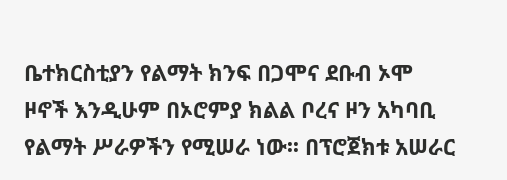ቤተክርስቲያን የልማት ክንፍ በጋሞና ደቡብ ኦሞ ዞኖች እንዲሁም በኦሮምያ ክልል ቦረና ዞን አካባቢ የልማት ሥራዎችን የሚሠራ ነው፡፡ በፕሮጀክቱ አሠራር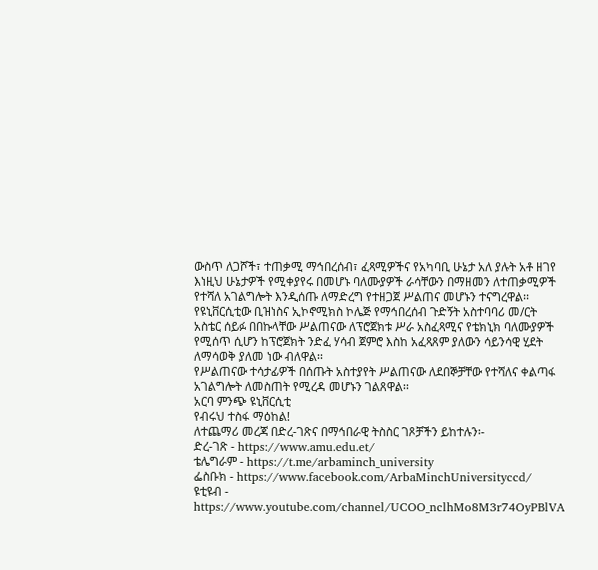ውስጥ ለጋሾች፣ ተጠቃሚ ማኅበረሰብ፣ ፈጻሚዎችና የአካባቢ ሁኔታ አለ ያሉት አቶ ዘገየ እነዚህ ሁኔታዎች የሚቀያየሩ በመሆኑ ባለሙያዎች ራሳቸውን በማዘመን ለተጠቃሚዎች የተሻለ አገልግሎት እንዲሰጡ ለማድረግ የተዘጋጀ ሥልጠና መሆኑን ተናግረዋል፡፡
የዩኒቨርሲቲው ቢዝነስና ኢኮኖሚክስ ኮሌጅ የማኅበረሰብ ጉድኝት አስተባባሪ መ/ርት አስቴር ሰይፉ በበኩላቸው ሥልጠናው ለፕሮጀክቱ ሥራ አስፈጻሚና የቴክኒክ ባለሙያዎች የሚሰጥ ሲሆን ከፕሮጀክት ንድፈ ሃሳብ ጀምሮ እስከ አፈጻጸም ያለውን ሳይንሳዊ ሂደት ለማሳወቅ ያለመ ነው ብለዋል፡፡
የሥልጠናው ተሳታፊዎች በሰጡት አስተያየት ሥልጠናው ለደበኞቻቸው የተሻለና ቀልጣፋ አገልግሎት ለመስጠት የሚረዳ መሆኑን ገልጸዋል፡፡
አርባ ምንጭ ዩኒቨርሲቲ
የብሩህ ተስፋ ማዕከል!
ለተጨማሪ መረጃ በድረ-ገጽና በማኅበራዊ ትስስር ገጾቻችን ይከተሉን፡-
ድረ-ገጽ - https://www.amu.edu.et/
ቴሌግራም - https://t.me/arbaminch_university
ፌስቡክ - https://www.facebook.com/ArbaMinchUniversityccd/
ዩቲዩብ - https://www.youtube.com/channel/UCOO_nclhMo8M3r74OyPBlVA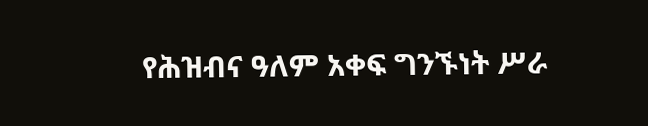የሕዝብና ዓለም አቀፍ ግንኙነት ሥራ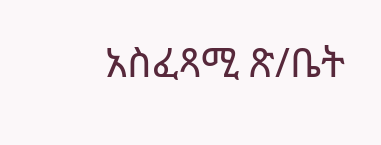አስፈጻሚ ጽ/ቤት